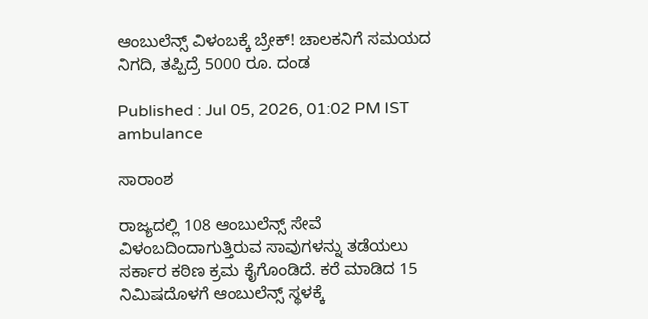ಆಂಬುಲೆನ್ಸ್ ವಿಳಂಬಕ್ಕೆ ಬ್ರೇಕ್! ಚಾಲಕನಿಗೆ ಸಮಯದ ನಿಗದಿ, ತಪ್ಪಿದ್ರೆ 5000 ರೂ. ದಂಡ

Published : Jul 05, 2026, 01:02 PM IST
ambulance

ಸಾರಾಂಶ

ರಾಜ್ಯದಲ್ಲಿ 108 ಆಂಬುಲೆನ್ಸ್ ಸೇವೆ ವಿಳಂಬದಿಂದಾಗುತ್ತಿರುವ ಸಾವುಗಳನ್ನು ತಡೆಯಲು ಸರ್ಕಾರ ಕಠಿಣ ಕ್ರಮ ಕೈಗೊಂಡಿದೆ. ಕರೆ ಮಾಡಿದ 15 ನಿಮಿಷದೊಳಗೆ ಆಂಬುಲೆನ್ಸ್ ಸ್ಥಳಕ್ಕೆ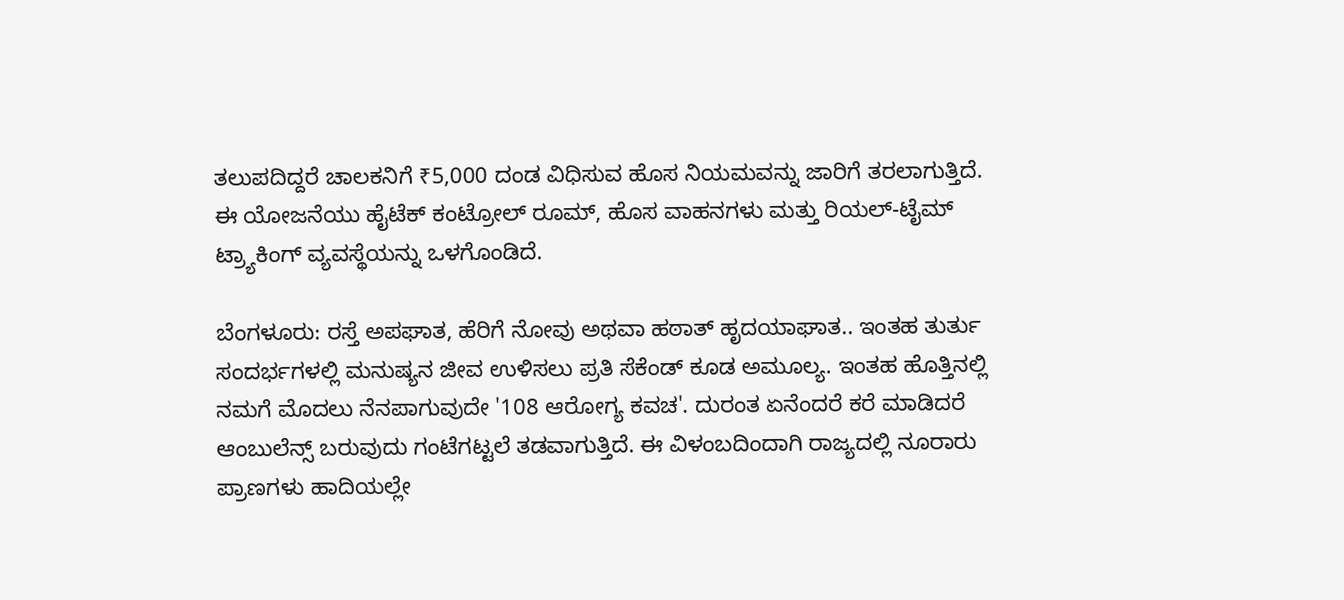ತಲುಪದಿದ್ದರೆ ಚಾಲಕನಿಗೆ ₹5,000 ದಂಡ ವಿಧಿಸುವ ಹೊಸ ನಿಯಮವನ್ನು ಜಾರಿಗೆ ತರಲಾಗುತ್ತಿದೆ. ಈ ಯೋಜನೆಯು ಹೈಟೆಕ್ ಕಂಟ್ರೋಲ್ ರೂಮ್, ಹೊಸ ವಾಹನಗಳು ಮತ್ತು ರಿಯಲ್-ಟೈಮ್ ಟ್ರ್ಯಾಕಿಂಗ್ ವ್ಯವಸ್ಥೆಯನ್ನು ಒಳಗೊಂಡಿದೆ.

ಬೆಂಗಳೂರು: ರಸ್ತೆ ಅಪಘಾತ, ಹೆರಿಗೆ ನೋವು ಅಥವಾ ಹಠಾತ್ ಹೃದಯಾಘಾತ.. ಇಂತಹ ತುರ್ತು ಸಂದರ್ಭಗಳಲ್ಲಿ ಮನುಷ್ಯನ ಜೀವ ಉಳಿಸಲು ಪ್ರತಿ ಸೆಕೆಂಡ್ ಕೂಡ ಅಮೂಲ್ಯ. ಇಂತಹ ಹೊತ್ತಿನಲ್ಲಿ ನಮಗೆ ಮೊದಲು ನೆನಪಾಗುವುದೇ '108 ಆರೋಗ್ಯ ಕವಚ'. ದುರಂತ ಏನೆಂದರೆ ಕರೆ ಮಾಡಿದರೆ ಆಂಬುಲೆನ್ಸ್ ಬರುವುದು ಗಂಟೆಗಟ್ಟಲೆ ತಡವಾಗುತ್ತಿದೆ. ಈ ವಿಳಂಬದಿಂದಾಗಿ ರಾಜ್ಯದಲ್ಲಿ ನೂರಾರು ಪ್ರಾಣಗಳು ಹಾದಿಯಲ್ಲೇ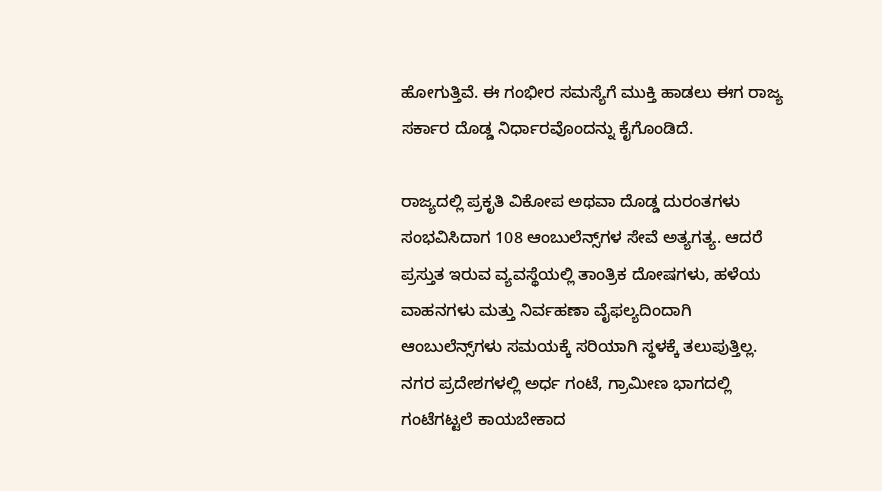ಹೋಗುತ್ತಿವೆ. ಈ ಗಂಭೀರ ಸಮಸ್ಯೆಗೆ ಮುಕ್ತಿ ಹಾಡಲು ಈಗ ರಾಜ್ಯ ಸರ್ಕಾರ ದೊಡ್ಡ ನಿರ್ಧಾರವೊಂದನ್ನು ಕೈಗೊಂಡಿದೆ.

ರಾಜ್ಯದಲ್ಲಿ ಪ್ರಕೃತಿ ವಿಕೋಪ ಅಥವಾ ದೊಡ್ಡ ದುರಂತಗಳು ಸಂಭವಿಸಿದಾಗ 108 ಆಂಬುಲೆನ್ಸ್‌ಗಳ ಸೇವೆ ಅತ್ಯಗತ್ಯ. ಆದರೆ ಪ್ರಸ್ತುತ ಇರುವ ವ್ಯವಸ್ಥೆಯಲ್ಲಿ ತಾಂತ್ರಿಕ ದೋಷಗಳು, ಹಳೆಯ ವಾಹನಗಳು ಮತ್ತು ನಿರ್ವಹಣಾ ವೈಫಲ್ಯದಿಂದಾಗಿ ಆಂಬುಲೆನ್ಸ್‌ಗಳು ಸಮಯಕ್ಕೆ ಸರಿಯಾಗಿ ಸ್ಥಳಕ್ಕೆ ತಲುಪುತ್ತಿಲ್ಲ. ನಗರ ಪ್ರದೇಶಗಳಲ್ಲಿ ಅರ್ಧ ಗಂಟೆ, ಗ್ರಾಮೀಣ ಭಾಗದಲ್ಲಿ ಗಂಟೆಗಟ್ಟಲೆ ಕಾಯಬೇಕಾದ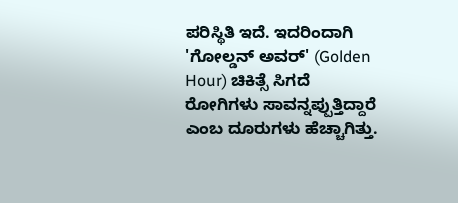ಪರಿಸ್ಥಿತಿ ಇದೆ. ಇದರಿಂದಾಗಿ 'ಗೋಲ್ಡನ್ ಅವರ್' (Golden Hour) ಚಿಕಿತ್ಸೆ ಸಿಗದೆ ರೋಗಿಗಳು ಸಾವನ್ನಪ್ಪುತ್ತಿದ್ದಾರೆ ಎಂಬ ದೂರುಗಳು ಹೆಚ್ಚಾಗಿತ್ತು.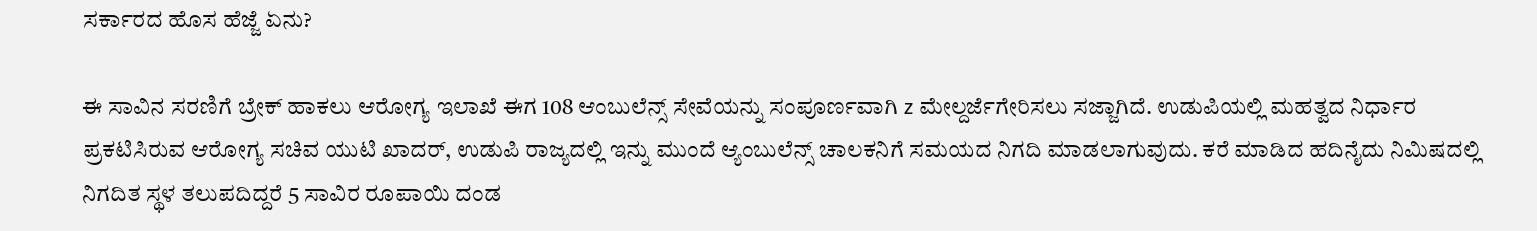ಸರ್ಕಾರದ ಹೊಸ ಹೆಜ್ಜೆ ಏನು?

ಈ ಸಾವಿನ ಸರಣಿಗೆ ಬ್ರೇಕ್ ಹಾಕಲು ಆರೋಗ್ಯ ಇಲಾಖೆ ಈಗ 108 ಆಂಬುಲೆನ್ಸ್ ಸೇವೆಯನ್ನು ಸಂಪೂರ್ಣವಾಗಿ z ಮೇಲ್ದರ್ಜೆಗೇರಿಸಲು ಸಜ್ಜಾಗಿದೆ. ಉಡುಪಿಯಲ್ಲಿ ಮಹತ್ವದ ನಿರ್ಧಾರ ಪ್ರಕಟಿಸಿರುವ ಆರೋಗ್ಯ ಸಚಿವ ಯುಟಿ ಖಾದರ್, ಉಡುಪಿ ರಾಜ್ಯದಲ್ಲಿ ಇನ್ನು ಮುಂದೆ ಆ್ಯಂಬುಲೆನ್ಸ್ ಚಾಲಕನಿಗೆ ಸಮಯದ ನಿಗದಿ ಮಾಡಲಾಗುವುದು. ಕರೆ ಮಾಡಿದ ಹದಿನೈದು‌ ನಿಮಿಷದಲ್ಲಿ ನಿಗದಿತ ಸ್ಥಳ ‌ತಲುಪದಿದ್ದರೆ 5 ಸಾವಿರ ರೂಪಾಯಿ ದಂಡ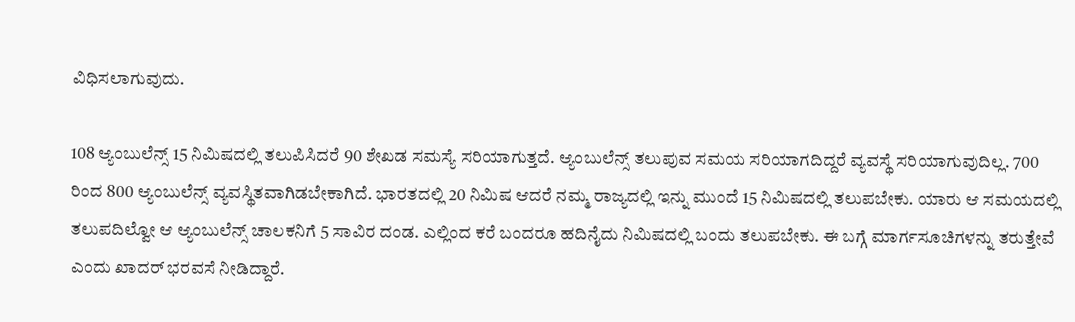ವಿಧಿಸಲಾಗುವುದು.

108 ಆ್ಯಂಬುಲೆನ್ಸ್ 15 ನಿಮಿಷದಲ್ಲಿ ತಲುಪಿಸಿದರೆ 90 ಶೇಖಡ‌ ಸಮಸ್ಯೆ ಸರಿಯಾಗುತ್ತದೆ. ಆ್ಯಂಬುಲೆನ್ಸ್ ತಲುಪುವ ಸಮಯ ಸರಿಯಾಗದಿದ್ದರೆ ವ್ಯವಸ್ಥೆ ಸರಿಯಾಗುವುದಿಲ್ಲ. 700 ರಿಂದ 800 ಆ್ಯಂಬುಲೆನ್ಸ್ ವ್ಯವಸ್ಥಿತವಾಗಿಡಬೇಕಾಗಿದೆ. ಭಾರತದಲ್ಲಿ ‌20 ನಿಮಿಷ ಆದರೆ ನಮ್ಮ ರಾಜ್ಯದಲ್ಲಿ ಇನ್ನು‌ ಮುಂದೆ 15 ನಿಮಿಷದಲ್ಲಿ ತಲುಪಬೇಕು. ಯಾರು ಆ ಸಮಯದಲ್ಲಿ ತಲುಪದಿಲ್ವೋ ಆ ಆ್ಯಂಬುಲೆನ್ಸ್ ಚಾಲಕನಿಗೆ 5 ಸಾವಿರ ದಂಡ. ಎಲ್ಲಿಂದ ಕರೆ ಬಂದರೂ ಹದಿನೈದು ನಿಮಿಷದಲ್ಲಿ ಬಂದು ತಲುಪಬೇಕು. ಈ‌ ಬಗ್ಗೆ ಮಾರ್ಗಸೂಚಿಗಳನ್ನು ತರುತ್ತೇವೆ ಎಂದು ಖಾದರ್ ಭರವಸೆ ನೀಡಿದ್ದಾರೆ.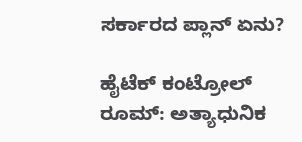ಸರ್ಕಾರದ ಪ್ಲಾನ್ ಏನು?

ಹೈಟೆಕ್ ಕಂಟ್ರೋಲ್ ರೂಮ್: ಅತ್ಯಾಧುನಿಕ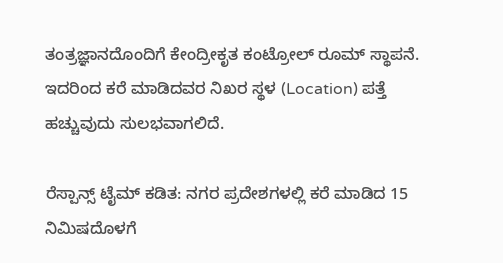ತಂತ್ರಜ್ಞಾನದೊಂದಿಗೆ ಕೇಂದ್ರೀಕೃತ ಕಂಟ್ರೋಲ್ ರೂಮ್ ಸ್ಥಾಪನೆ. ಇದರಿಂದ ಕರೆ ಮಾಡಿದವರ ನಿಖರ ಸ್ಥಳ (Location) ಪತ್ತೆ ಹಚ್ಚುವುದು ಸುಲಭವಾಗಲಿದೆ.

ರೆಸ್ಪಾನ್ಸ್ ಟೈಮ್ ಕಡಿತ: ನಗರ ಪ್ರದೇಶಗಳಲ್ಲಿ ಕರೆ ಮಾಡಿದ 15 ನಿಮಿಷದೊಳಗೆ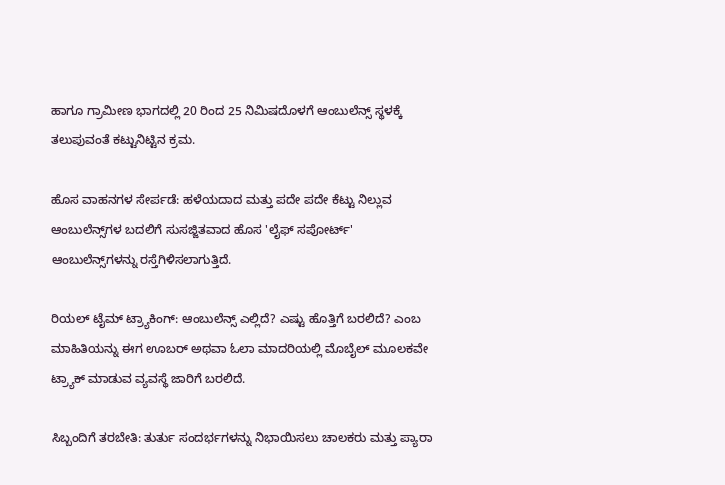ಹಾಗೂ ಗ್ರಾಮೀಣ ಭಾಗದಲ್ಲಿ 20 ರಿಂದ 25 ನಿಮಿಷದೊಳಗೆ ಆಂಬುಲೆನ್ಸ್ ಸ್ಥಳಕ್ಕೆ ತಲುಪುವಂತೆ ಕಟ್ಟುನಿಟ್ಟಿನ ಕ್ರಮ.

ಹೊಸ ವಾಹನಗಳ ಸೇರ್ಪಡೆ: ಹಳೆಯದಾದ ಮತ್ತು ಪದೇ ಪದೇ ಕೆಟ್ಟು ನಿಲ್ಲುವ ಆಂಬುಲೆನ್ಸ್‌ಗಳ ಬದಲಿಗೆ ಸುಸಜ್ಜಿತವಾದ ಹೊಸ 'ಲೈಫ್ ಸಪೋರ್ಟ್' ಆಂಬುಲೆನ್ಸ್‌ಗಳನ್ನು ರಸ್ತೆಗಿಳಿಸಲಾಗುತ್ತಿದೆ.

ರಿಯಲ್ ಟೈಮ್ ಟ್ರ್ಯಾಕಿಂಗ್: ಆಂಬುಲೆನ್ಸ್ ಎಲ್ಲಿದೆ? ಎಷ್ಟು ಹೊತ್ತಿಗೆ ಬರಲಿದೆ? ಎಂಬ ಮಾಹಿತಿಯನ್ನು ಈಗ ಊಬರ್ ಅಥವಾ ಓಲಾ ಮಾದರಿಯಲ್ಲಿ ಮೊಬೈಲ್ ಮೂಲಕವೇ ಟ್ರ್ಯಾಕ್ ಮಾಡುವ ವ್ಯವಸ್ಥೆ ಜಾರಿಗೆ ಬರಲಿದೆ.

ಸಿಬ್ಬಂದಿಗೆ ತರಬೇತಿ: ತುರ್ತು ಸಂದರ್ಭಗಳನ್ನು ನಿಭಾಯಿಸಲು ಚಾಲಕರು ಮತ್ತು ಪ್ಯಾರಾ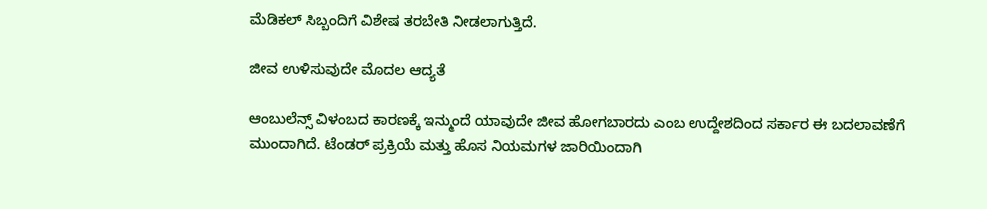ಮೆಡಿಕಲ್ ಸಿಬ್ಬಂದಿಗೆ ವಿಶೇಷ ತರಬೇತಿ ನೀಡಲಾಗುತ್ತಿದೆ.

ಜೀವ ಉಳಿಸುವುದೇ ಮೊದಲ ಆದ್ಯತೆ

ಆಂಬುಲೆನ್ಸ್ ವಿಳಂಬದ ಕಾರಣಕ್ಕೆ ಇನ್ಮುಂದೆ ಯಾವುದೇ ಜೀವ ಹೋಗಬಾರದು ಎಂಬ ಉದ್ದೇಶದಿಂದ ಸರ್ಕಾರ ಈ ಬದಲಾವಣೆಗೆ ಮುಂದಾಗಿದೆ. ಟೆಂಡರ್ ಪ್ರಕ್ರಿಯೆ ಮತ್ತು ಹೊಸ ನಿಯಮಗಳ ಜಾರಿಯಿಂದಾಗಿ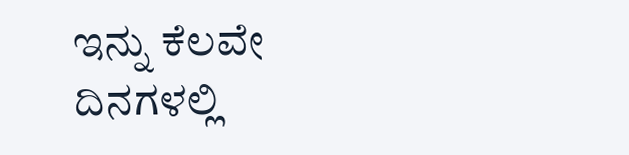ಇನ್ನು ಕೆಲವೇ ದಿನಗಳಲ್ಲಿ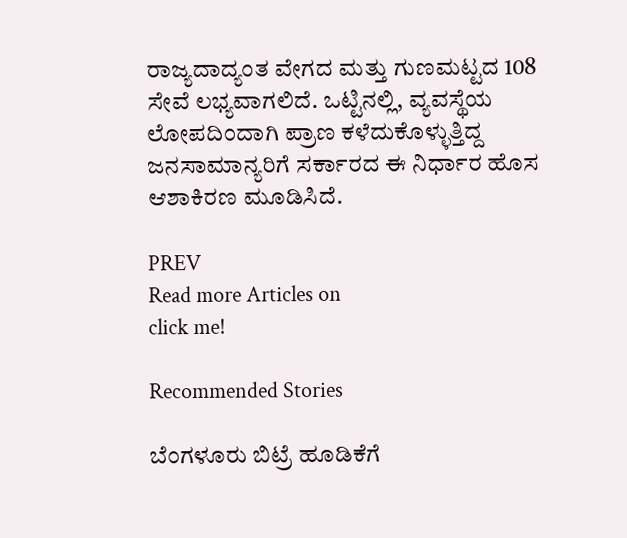ರಾಜ್ಯದಾದ್ಯಂತ ವೇಗದ ಮತ್ತು ಗುಣಮಟ್ಟದ 108 ಸೇವೆ ಲಭ್ಯವಾಗಲಿದೆ. ಒಟ್ಟಿನಲ್ಲಿ, ವ್ಯವಸ್ಥೆಯ ಲೋಪದಿಂದಾಗಿ ಪ್ರಾಣ ಕಳೆದುಕೊಳ್ಳುತ್ತಿದ್ದ ಜನಸಾಮಾನ್ಯರಿಗೆ ಸರ್ಕಾರದ ಈ ನಿರ್ಧಾರ ಹೊಸ ಆಶಾಕಿರಣ ಮೂಡಿಸಿದೆ.

PREV
Read more Articles on
click me!

Recommended Stories

ಬೆಂಗಳೂರು ಬಿಟ್ರೆ ಹೂಡಿಕೆಗೆ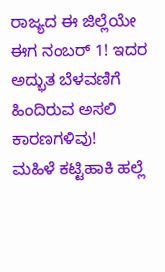ರಾಜ್ಯದ ಈ ಜಿಲ್ಲೆಯೇ ಈಗ ನಂಬರ್ 1! ಇದರ ಅದ್ಭುತ ಬೆಳವಣಿಗೆ ಹಿಂದಿರುವ ಅಸಲಿ ಕಾರಣಗಳಿವು!
ಮಹಿಳೆ ಕಟ್ಟಿಹಾಕಿ ಹಲ್ಲೆ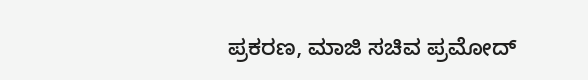ಪ್ರಕರಣ, ಮಾಜಿ ಸಚಿವ ಪ್ರಮೋದ್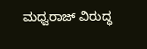ಮಧ್ವರಾಜ್ ವಿರುದ್ಧ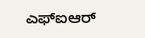ಎಫ್ಐಆರ್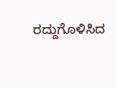ರದ್ದುಗೊಳಿಸಿದ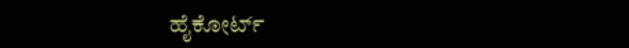ಹೈಕೋರ್ಟ್